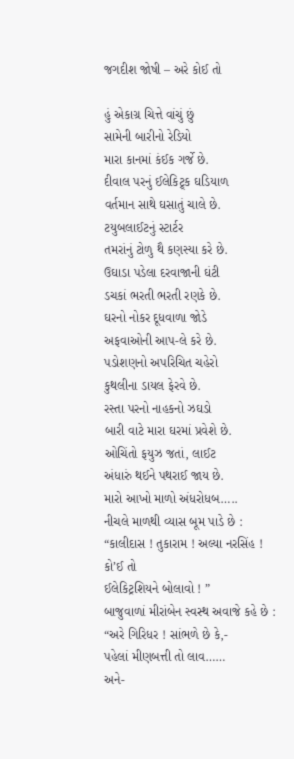જગદીશ જોષી – અરે કોઈ તો

હું એકાગ્ર ચિત્તે વાંચું છું
સામેની બારીનો રેડિયો
મારા કાનમાં કંઈક ગર્જે છે.
દીવાલ પરનું ઈલેકિટ્ર્ક ઘડિયાળ
વર્તમાન સાથે ઘસાતું ચાલે છે.
ટયુબલાઈટનું સ્ટાર્ટર
તમરાંનું ટોળુ થૈ કણસ્યા કરે છે.
ઉઘાડા પડેલા દરવાજાની ઘંટી
ડચકાં ભરતી ભરતી રણકે છે.
ઘરનો નોકર દૂધવાળા જોડે
અફવાઓની આપ-લે કરે છે.
પડોશણનો અપરિચિત ચહેરો
કુથલીના ડાયલ ફેરવે છે.
રસ્તા પરનો નાહકનો ઝઘડો
બારી વાટે મારા ઘરમાં પ્રવેશે છે.
ઓચિંતો ફયુઝ જતાં, લાઈટ
અંધારું થઈને પથરાઈ જાય છે.
મારો આખો માળો અંધરોધબ…..
નીચલે માળથી વ્યાસ બૂમ પાડે છે :
“કાલીદાસ ! તુકારામ ! અલ્યા નરસિંહ !
કો’ઈ તો
ઈલેકિટ્રશિયને બોલાવો ! ”
બાજુવાળાં મીરાંબેન સ્વસ્થ અવાજે કહે છે :
“અરે ગિરિધર ! સાંભળે છે કે,-
પહેલાં મીણબત્તી તો લાવ……
અને-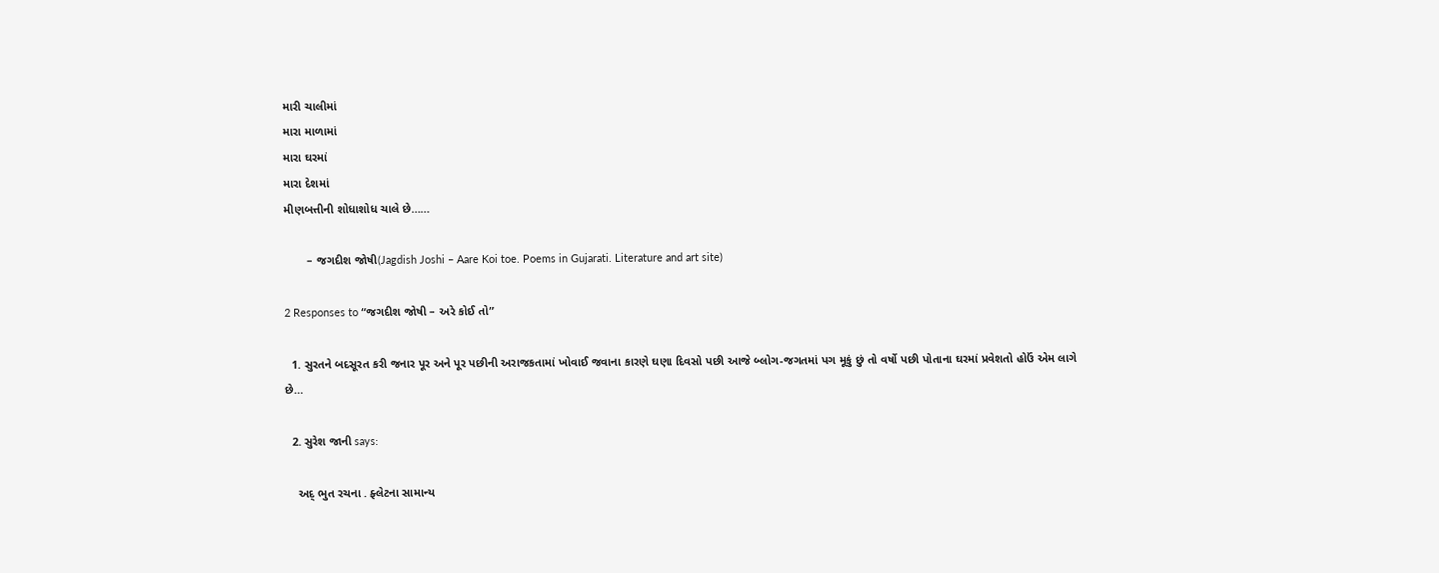મારી ચાલીમાં
મારા માળામાં
મારા ઘરમાં
મારા દેશમાં
મીણબત્તીની શોધાશોધ ચાલે છે……

       – જગદીશ જોષી(Jagdish Joshi – Aare Koi toe. Poems in Gujarati. Literature and art site)

2 Responses to “જગદીશ જોષી – અરે કોઈ તો”

  1. સુરતને બદસૂરત કરી જનાર પૂર અને પૂર પછીની અરાજકતામાં ખોવાઈ જવાના કારણે ઘણા દિવસો પછી આજે બ્લોગ-જગતમાં પગ મૂકું છું તો વર્ષો પછી પોતાના ઘરમાં પ્રવેશતો હોઉં એમ લાગે છે…

  2. સુરેશ જાની says:

    અદ્ ભુત રચના . ફ્લેટના સામાન્ય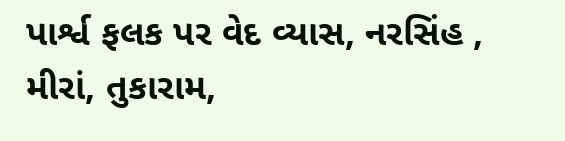પાર્શ્વ ફલક પર વેદ વ્યાસ, નરસિંહ , મીરાં, તુકારામ,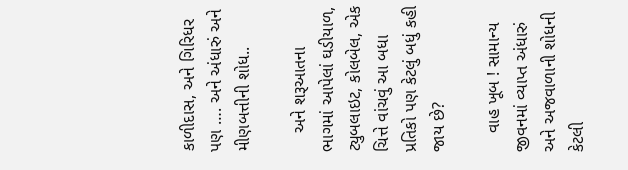કાળીદાસ, અને ગિરિધર પણ …. અને અંધારું અને મીણબત્તીની શોધ..

    અને શરૂઆતના ભાગમાં આપેલાં ઘડીયાળ, ટ્યુબલાઇટ, કોલબેલ, એક ચિત્તે વાંચવું આ બધા પ્રતિકો પણ કેટલું બધું કહી જાય છે?

    વાહ ખૂબ ! સામાન્ય જીવનમાં વ્યાપ્ત અંધારું અને અજવાળાની શોધની કેટલી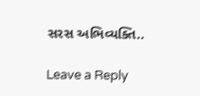સરસ અભિવ્યક્તિ..

Leave a Reply